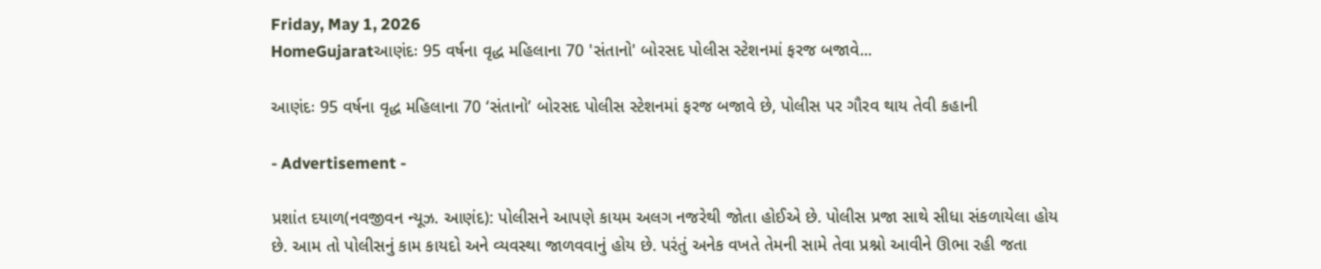Friday, May 1, 2026
HomeGujaratઆણંદઃ 95 વર્ષના વૃદ્ધ મહિલાના 70 'સંતાનો' બોરસદ પોલીસ સ્ટેશનમાં ફરજ બજાવે...

આણંદઃ 95 વર્ષના વૃદ્ધ મહિલાના 70 ‘સંતાનો’ બોરસદ પોલીસ સ્ટેશનમાં ફરજ બજાવે છે, પોલીસ પર ગૌરવ થાય તેવી કહાની

- Advertisement -

પ્રશાંત દયાળ(નવજીવન ન્યૂઝ. આણંદ): પોલીસને આપણે કાયમ અલગ નજરેથી જોતા હોઈએ છે. પોલીસ પ્રજા સાથે સીધા સંકળાયેલા હોય છે. આમ તો પોલીસનું કામ કાયદો અને વ્યવસ્થા જાળવવાનું હોય છે. પરંતું અનેક વખતે તેમની સામે તેવા પ્રશ્નો આવીને ઊભા રહી જતા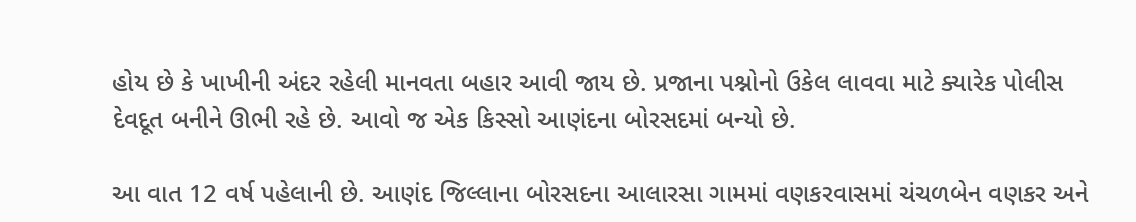હોય છે કે ખાખીની અંદર રહેલી માનવતા બહાર આવી જાય છે. પ્રજાના પશ્નોનો ઉકેલ લાવવા માટે ક્યારેક પોલીસ દેવદૂત બનીને ઊભી રહે છે. આવો જ એક કિસ્સો આણંદના બોરસદમાં બન્યો છે.

આ વાત 12 વર્ષ પહેલાની છે. આણંદ જિલ્લાના બોરસદના આલારસા ગામમાં વણકરવાસમાં ચંચળબેન વણકર અને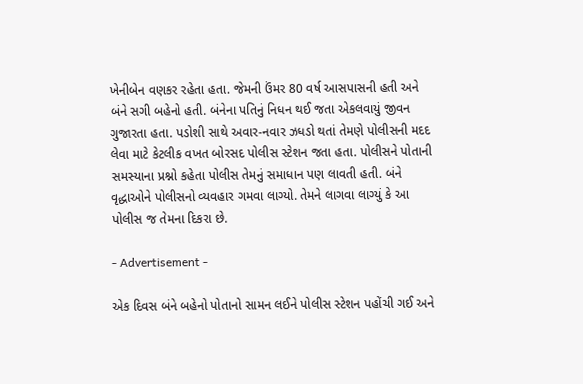ખેનીબેન વણકર રહેતા હતા. જેમની ઉંમર 80 વર્ષ આસપાસની હતી અને બંને સગી બહેનો હતી. બંનેના પતિનું નિધન થઈ જતા એકલવાયું જીવન ગુજારતા હતા. પડોશી સાથે અવાર-નવાર ઝધડો થતાં તેમણે પોલીસની મદદ લેવા માટે કેટલીક વખત બોરસદ પોલીસ સ્ટેશન જતા હતા. પોલીસને પોતાની સમસ્યાના પ્રશ્નો કહેતા પોલીસ તેમનું સમાધાન પણ લાવતી હતી. બંને વૃદ્ધાઓને પોલીસનો વ્યવહાર ગમવા લાગ્યો. તેમને લાગવા લાગ્યું કે આ પોલીસ જ તેમના દિકરા છે.

- Advertisement -

એક દિવસ બંને બહેનો પોતાનો સામન લઈને પોલીસ સ્ટેશન પહોંચી ગઈ અને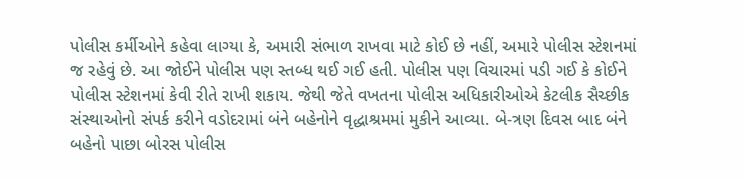પોલીસ કર્મીઓને કહેવા લાગ્યા કે, અમારી સંભાળ રાખવા માટે કોઈ છે નહીં, અમારે પોલીસ સ્ટેશનમાં જ રહેવું છે. આ જોઈને પોલીસ પણ સ્તબ્ધ થઈ ગઈ હતી. પોલીસ પણ વિચારમાં પડી ગઈ કે કોઈને પોલીસ સ્ટેશનમાં કેવી રીતે રાખી શકાય. જેથી જેતે વખતના પોલીસ અધિકારીઓએ કેટલીક સૈચ્છીક સંસ્થાઓનો સંપર્ક કરીને વડોદરામાં બંને બહેનોને વૃદ્ધાશ્રમમાં મુકીને આવ્યા. બે-ત્રણ દિવસ બાદ બંને બહેનો પાછા બોરસ પોલીસ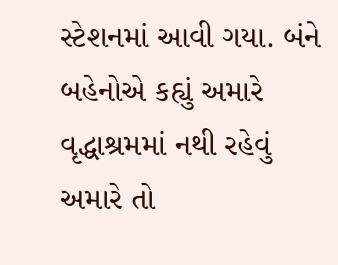સ્ટેશનમાં આવી ગયા. બંને બહેનોએ કહ્યું અમારે વૃદ્ધાશ્રમમાં નથી રહેવું અમારે તો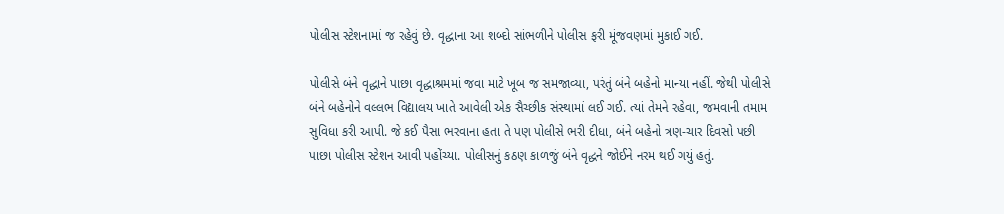પોલીસ સ્ટેશનામાં જ રહેવું છે. વૃદ્ધાના આ શબ્દો સાંભળીને પોલીસ ફરી મૂંજવણમાં મુકાઈ ગઈ.

પોલીસે બંને વૃદ્ધાને પાછા વૃદ્ધાશ્રમમાં જવા માટે ખૂબ જ સમજાવ્યા, પરંતું બંને બહેનો માન્યા નહીં. જેથી પોલીસે બંને બહેનોને વલ્લભ વિદ્યાલય ખાતે આવેલી એક સૈચ્છીક સંસ્થામાં લઈ ગઈ. ત્યાં તેમને રહેવા, જમવાની તમામ સુવિધા કરી આપી. જે કઈ પૈસા ભરવાના હતા તે પણ પોલીસે ભરી દીધા, બંને બહેનો ત્રણ-ચાર દિવસો પછી પાછા પોલીસ સ્ટેશન આવી પહોંચ્યા. પોલીસનું કઠણ કાળજું બંને વૃદ્ધને જોઈને નરમ થઈ ગયું હતું.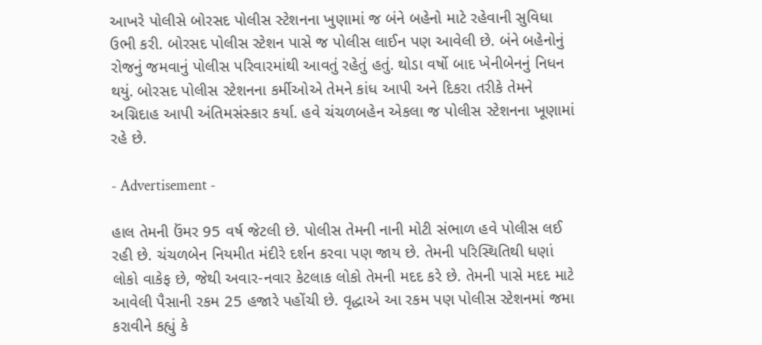આખરે પોલીસે બોરસદ પોલીસ સ્ટેશનના ખુણામાં જ બંને બહેનો માટે રહેવાની સુવિધા ઉભી કરી. બોરસદ પોલીસ સ્ટેશન પાસે જ પોલીસ લાઈન પણ આવેલી છે. બંને બહેનોનું રોજનું જમવાનું પોલીસ પરિવારમાંથી આવતું રહેતું હતું. થોડા વર્ષો બાદ ખેનીબેનનું નિધન થયું. બોરસદ પોલીસ સ્ટેશનના કર્મીઓએ તેમને કાંધ આપી અને દિકરા તરીકે તેમને અગ્નિદાહ આપી અંતિમસંસ્કાર કર્યા. હવે ચંચળબહેન એકલા જ પોલીસ સ્ટેશનના ખૂણામાં રહે છે.

- Advertisement -

હાલ તેમની ઉંમર 95 વર્ષ જેટલી છે. પોલીસ તેમની નાની મોટી સંભાળ હવે પોલીસ લઈ રહી છે. ચંચળબેન નિયમીત મંદીરે દર્શન કરવા પણ જાય છે. તેમની પરિસ્થિતિથી ધણાં લોકો વાકેફ છે, જેથી અવાર-નવાર કેટલાક લોકો તેમની મદદ કરે છે. તેમની પાસે મદદ માટે આવેલી પૈસાની રકમ 25 હજારે પહોંચી છે. વૃદ્ધાએ આ રકમ પણ પોલીસ સ્ટેશનમાં જમા કરાવીને કહ્યું કે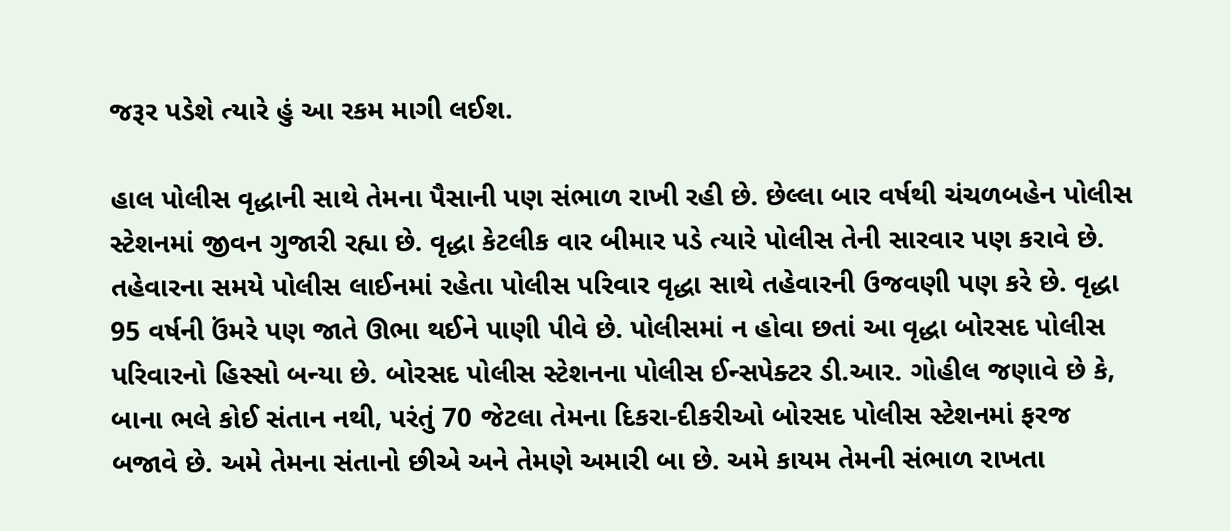જરૂર પડેશે ત્યારે હું આ રકમ માગી લઈશ.

હાલ પોલીસ વૃદ્ધાની સાથે તેમના પૈસાની પણ સંભાળ રાખી રહી છે. છેલ્લા બાર વર્ષથી ચંચળબહેન પોલીસ સ્ટેશનમાં જીવન ગુજારી રહ્યા છે. વૃદ્ધા કેટલીક વાર બીમાર પડે ત્યારે પોલીસ તેની સારવાર પણ કરાવે છે. તહેવારના સમયે પોલીસ લાઈનમાં રહેતા પોલીસ પરિવાર વૃદ્ધા સાથે તહેવારની ઉજવણી પણ કરે છે. વૃદ્ધા 95 વર્ષની ઉંમરે પણ જાતે ઊભા થઈને પાણી પીવે છે. પોલીસમાં ન હોવા છતાં આ વૃદ્ધા બોરસદ પોલીસ પરિવારનો હિસ્સો બન્યા છે. બોરસદ પોલીસ સ્ટેશનના પોલીસ ઈન્સપેક્ટર ડી.આર. ગોહીલ જણાવે છે કે, બાના ભલે કોઈ સંતાન નથી, પરંતું 70 જેટલા તેમના દિકરા-દીકરીઓ બોરસદ પોલીસ સ્ટેશનમાં ફરજ બજાવે છે. અમે તેમના સંતાનો છીએ અને તેમણે અમારી બા છે. અમે કાયમ તેમની સંભાળ રાખતા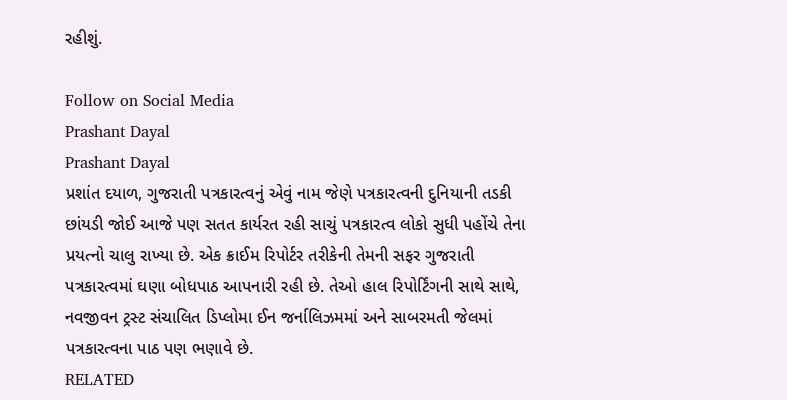રહીશું.

Follow on Social Media
Prashant Dayal
Prashant Dayal
પ્રશાંત દયાળ, ગુજરાતી પત્રકારત્વનું એવું નામ જેણે પત્રકારત્વની દુનિયાની તડકી છાંયડી જોઈ આજે પણ સતત કાર્યરત રહી સાચું પત્રકારત્વ લોકો સુધી પહોંચે તેના પ્રયત્નો ચાલુ રાખ્યા છે. એક ક્રાઈમ રિપોર્ટર તરીકેની તેમની સફર ગુજરાતી પત્રકારત્વમાં ઘણા બોધપાઠ આપનારી રહી છે. તેઓ હાલ રિપોર્ટિંગની સાથે સાથે, નવજીવન ટ્રસ્ટ સંચાલિત ડિપ્લોમા ઈન જર્નાલિઝમમાં અને સાબરમતી જેલમાં પત્રકારત્વના પાઠ પણ ભણાવે છે.
RELATED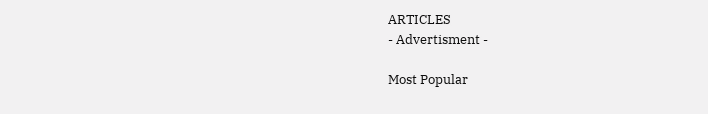ARTICLES
- Advertisment -

Most Popular